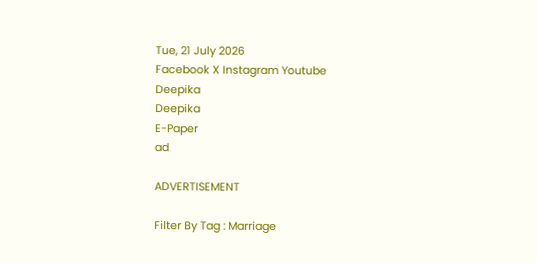Tue, 21 July 2026
Facebook X Instagram Youtube
Deepika
Deepika
E-Paper
ad

ADVERTISEMENT

Filter By Tag : Marriage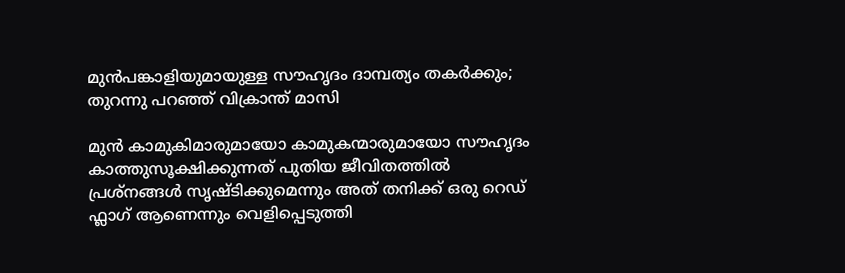മുൻപങ്കാളിയുമായുള്ള സൗഹൃദം ദാമ്പത്യം തകർക്കും; തുറന്നു പറഞ്ഞ് വിക്രാന്ത് മാസി

മുൻ കാമുകിമാരുമായോ കാമുകന്മാരുമായോ സൗഹൃദം കാത്തുസൂക്ഷിക്കുന്നത് പുതിയ ജീവിതത്തിൽ പ്രശ്നങ്ങൾ സൃഷ്ടിക്കുമെന്നും അത് തനിക്ക് ഒരു റെഡ് ഫ്ലാഗ് ആണെന്നും വെളിപ്പെടുത്തി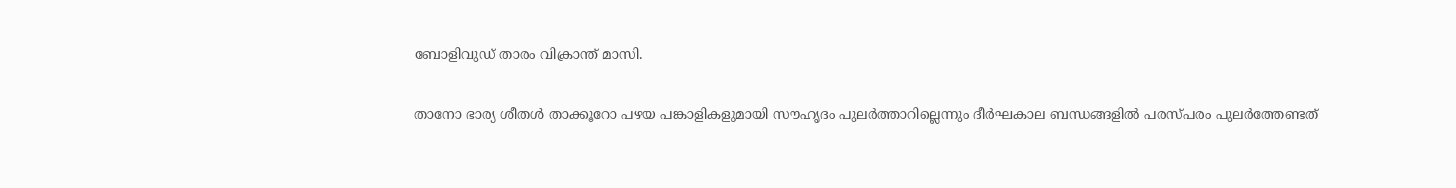ബോളിവുഡ് താരം വിക്രാന്ത് മാസി.

താനോ ഭാര്യ ശീതൾ താക്കൂറോ പഴയ പങ്കാളികളുമായി സൗഹൃദം പുലർത്താറില്ലെന്നും ദീർഘകാല ബന്ധങ്ങളിൽ പരസ്പരം പുലർത്തേണ്ടത്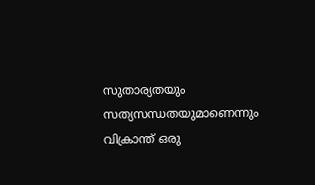സുതാര്യതയും സത്യസന്ധതയുമാണെന്നും വിക്രാന്ത് ഒരു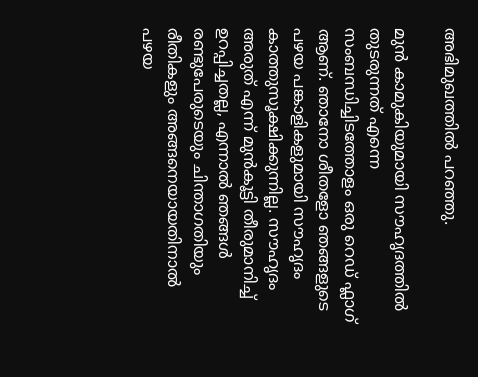അഭിമുഖത്തിൽ പറഞ്ഞു.

മുൻ കാമുകിയുമായി സൗഹൃദത്തിൽ തുടരുന്നത് എന്നെ സംബന്ധിച്ചിടത്തോളം ഒരു റെഡ് ഫ്ലാഗ് ആണ്. ഞാനോ ശീതളോ ഞങ്ങളുടെ പഴയ പങ്കാളികളുമായി സൗഹൃദം കാത്തുസൂക്ഷിക്കുന്നില്ല. സൗഹൃദം അരുത് എന്ന് മുൻകൂട്ടി തീരുമാനിച്ച് ഉറപ്പിച്ചതല്ല, എന്നാൽ ഞങ്ങൾ രണ്ടുപേരുടെയും ചിന്താഗതിയും രീതികളും അങ്ങനെയായതിനാൽ പഴയ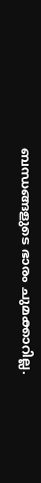ബന്ധങ്ങളുടെ ഭാരം ചുമക്കാറില്ല.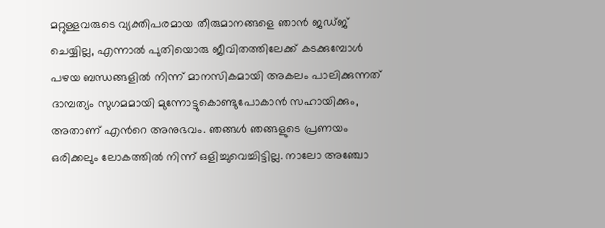മറ്റുള്ളവരുടെ വ്യക്തിപരമായ തീരുമാനങ്ങളെ ഞാൻ ജഡ്ജ് ചെയ്യില്ല, എന്നാൽ പുതിയൊരു ജീവിതത്തിലേക്ക് കടക്കുമ്പോൾ പഴയ ബന്ധങ്ങളിൽ നിന്ന് മാനസികമായി അകലം പാലിക്കുന്നത് ദാമ്പത്യം സുഗമമായി മുന്നോട്ടുകൊണ്ടുപോകാൻ സഹായിക്കും, അതാണ് എന്‍റെ അനുഭവം. ഞങ്ങൾ ഞങ്ങളുടെ പ്രണയം ഒരിക്കലും ലോകത്തിൽ നിന്ന് ഒളിച്ചുവെച്ചിട്ടില്ല. നാലോ അഞ്ചോ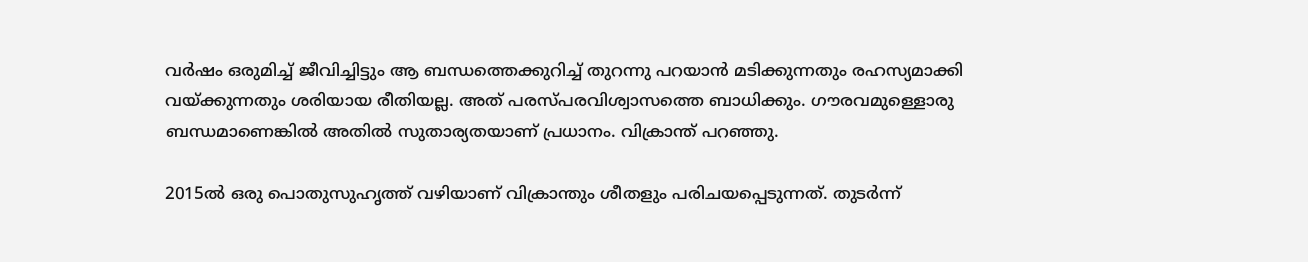വർഷം ഒരുമിച്ച് ജീവിച്ചിട്ടും ആ ബന്ധത്തെക്കുറിച്ച് തുറന്നു പറയാൻ മടിക്കുന്നതും രഹസ്യമാക്കി വയ്ക്കുന്നതും ശരിയായ രീതിയല്ല. അത് പരസ്പരവിശ്വാസത്തെ ബാധിക്കും. ഗൗരവമുള്ളൊരു ബന്ധമാണെങ്കിൽ അതിൽ സുതാര്യതയാണ് പ്രധാനം. വിക്രാന്ത് പറഞ്ഞു.

2015ൽ ഒരു പൊതുസുഹൃത്ത് വഴിയാണ് വിക്രാന്തും ശീതളും പരിചയപ്പെടുന്നത്. തുടർന്ന്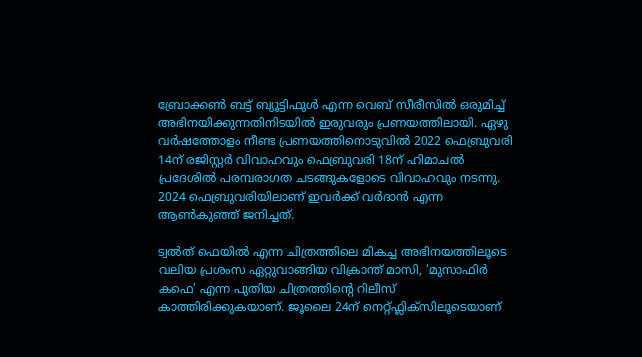ബ്രോക്കൺ ബട്ട് ബ്യൂട്ടിഫുൾ എന്ന വെബ് സീരീസിൽ ഒരുമിച്ച് അഭിനയിക്കുന്നതിനിടയിൽ ഇരുവരും പ്രണയത്തിലായി. ഏഴു വർഷത്തോളം നീണ്ട പ്രണയത്തിനൊടുവിൽ 2022 ഫെബ്രുവരി 14ന് രജിസ്റ്റർ വിവാഹവും ഫെബ്രുവരി 18ന് ഹിമാചൽ പ്രദേശിൽ പരമ്പരാഗത ചടങ്ങുകളോടെ വിവാഹവും നടന്നു. 2024 ഫെബ്രുവരിയിലാണ് ഇവർക്ക് വർദാൻ എന്ന ആൺകുഞ്ഞ് ജനിച്ചത്.

ട്വൽത് ഫെയിൽ എന്ന ചിത്രത്തിലെ മികച്ച അഭിനയത്തിലൂടെ വലിയ പ്രശംസ ഏറ്റുവാങ്ങിയ വിക്രാന്ത് മാസി, ‘മുസാഫിർ കഫെ’ എന്ന പുതിയ ചിത്രത്തിന്‍റെ റിലീസ് കാത്തിരിക്കുകയാണ്. ജൂലൈ 24ന് നെറ്റ്ഫ്ലിക്സിലൂടെയാണ്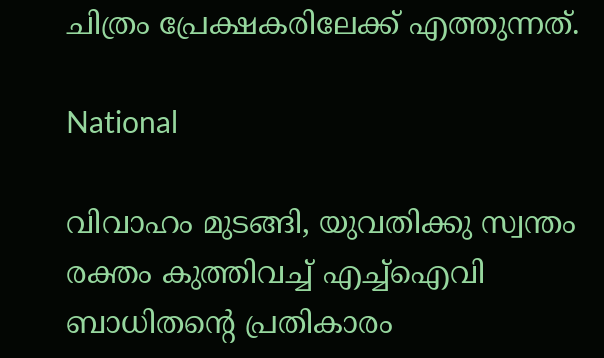ചിത്രം പ്രേക്ഷകരിലേക്ക് എത്തുന്നത്.

National

വിവാഹം മുടങ്ങി, യുവതിക്കു സ്വന്തം രക്തം കുത്തിവച്ച് എച്ച്ഐവി ബാധിതന്‍റെ പ്രതികാരം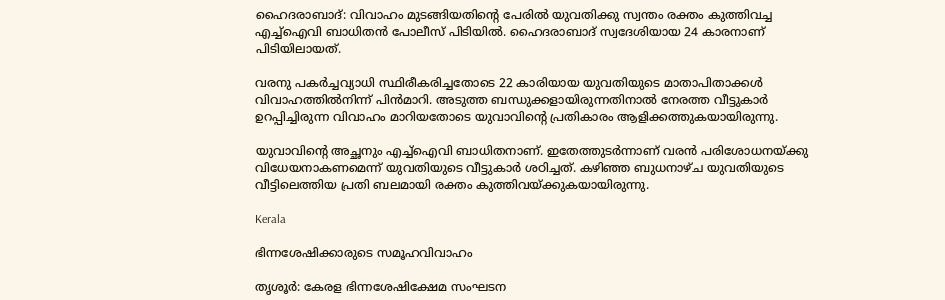ഹൈദരാബാദ്: വിവാഹം മുടങ്ങിയതിന്‍റെ പേരിൽ യുവതിക്കു സ്വന്തം രക്തം കുത്തിവച്ച എച്ച്ഐവി ബാധിതൻ പോലീസ് പിടിയിൽ. ഹൈദരാബാദ് സ്വദേശിയായ 24 കാരനാണ് പിടിയിലായത്.

വരനു പകർച്ചവ്യാധി സ്ഥിരീകരിച്ചതോടെ 22 കാരിയായ യുവതിയുടെ മാതാപിതാക്കൾ വിവാഹത്തിൽനിന്ന് പിൻമാറി. അടുത്ത ബന്ധുക്കളായിരുന്നതിനാൽ നേരത്ത വീട്ടുകാർ ഉറപ്പിച്ചിരുന്ന വിവാഹം മാറിയതോടെ യുവാവിന്‍റെ പ്രതികാരം ആളിക്കത്തുകയായിരുന്നു.

യുവാവിന്‍റെ അച്ഛനും എച്ച്ഐവി ബാധിതനാണ്. ഇതേത്തുടർന്നാണ് വരൻ പരിശോധനയ്ക്കു വിധേയനാകണമെന്ന് യുവതിയുടെ വീട്ടുകാർ ശഠിച്ചത്. കഴിഞ്ഞ ബുധനാഴ്ച യുവതിയുടെ വീട്ടിലെത്തിയ പ്രതി ബലമായി രക്തം കുത്തിവയ്ക്കുകയായിരുന്നു.

Kerala

ഭിന്നശേഷിക്കാരുടെ സമൂഹവിവാഹം

തൃശൂർ: കേരള ഭിന്നശേഷിക്ഷേമ സംഘടന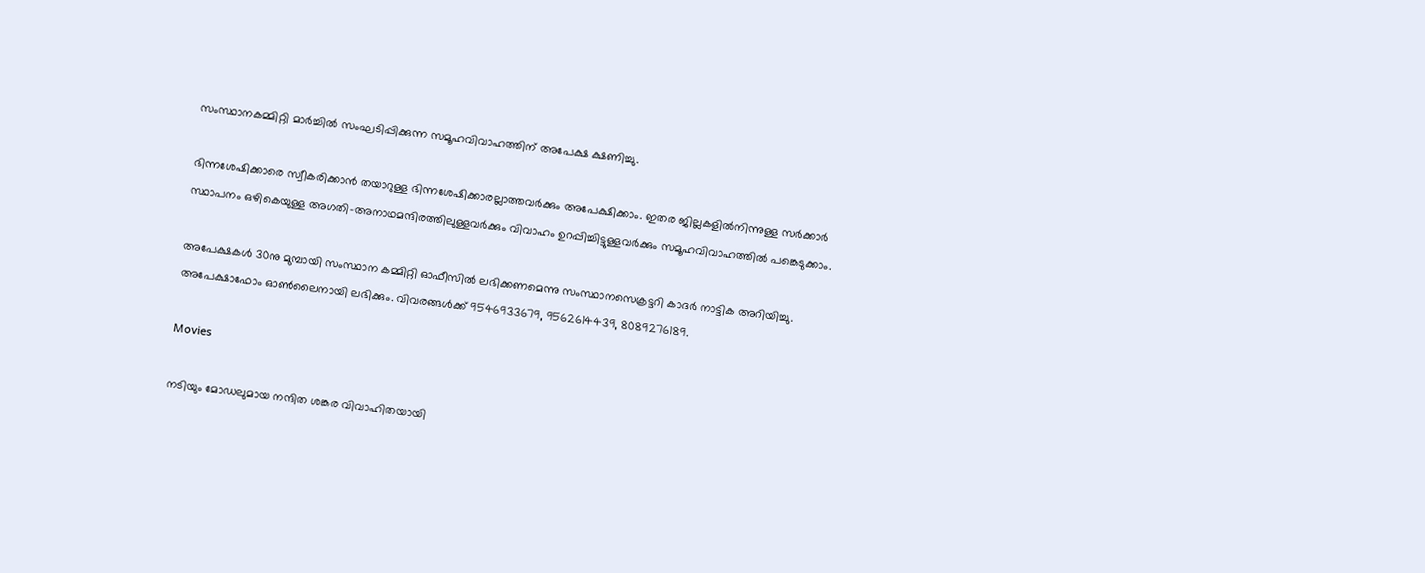സംസ്ഥാനകമ്മിറ്റി മാർച്ചിൽ സംഘടിപ്പിക്കുന്ന സമൂഹവിവാഹത്തിന് അപേക്ഷ ക്ഷണിച്ചു.

ഭിന്നശേഷിക്കാരെ സ്വീകരിക്കാൻ തയാറുള്ള ഭിന്നശേഷിക്കാരല്ലാത്തവർക്കും അപേക്ഷിക്കാം. ഇതര ജില്ലകളിൽനിന്നുള്ള സർക്കാർ സ്ഥാപനം ഒഴികെയുള്ള അഗതി-അനാഥമന്ദിരത്തിലുള്ളവർക്കും വിവാഹം ഉറപ്പിച്ചിട്ടുള്ളവർക്കും സമൂഹവിവാഹത്തിൽ പങ്കെടുക്കാം.

അപേക്ഷകൾ 30നു മുമ്പായി സംസ്ഥാന കമ്മിറ്റി ഓഫീസിൽ ലഭിക്കണമെന്നു സംസ്ഥാനസെക്രട്ടറി കാദർ നാട്ടിക അറിയിച്ചു. അപേക്ഷാഫോം ഓൺലൈനായി ലഭിക്കും. വിവരങ്ങൾക്ക് 9546933679, 9562614439, 8089276189.

Movies

നടിയും മോഡലുമായ നന്ദിത ശങ്കര വിവാഹിതയായി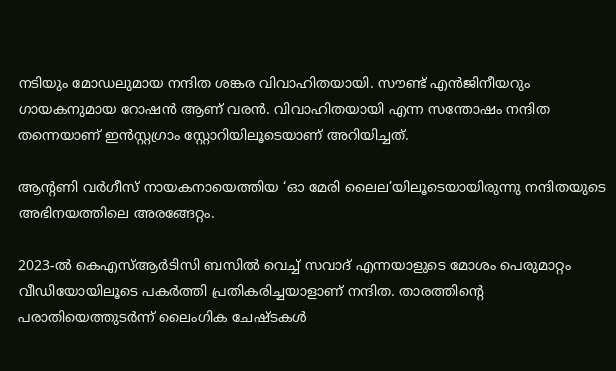നടിയും മോഡലുമായ നന്ദിത ശങ്കര വിവാഹിതയായി. സൗണ്ട് എൻജിനീയറും ഗായകനുമായ റോഷൻ ആണ് വരൻ. വിവാഹിതയായി എന്ന സന്തോഷം നന്ദിത തന്നെയാണ് ഇൻസ്റ്റഗ്രാം സ്റ്റോറിയിലൂടെയാണ് അറിയിച്ചത്.

ആന്‍റണി വർഗീസ് നായകനായെത്തിയ ‘ഓ മേരി ലൈല’യിലൂടെയായിരുന്നു നന്ദിതയുടെ അഭിനയത്തിലെ അരങ്ങേറ്റം.

2023-ൽ കെഎസ്ആർടിസി ബസിൽ വെച്ച് സവാദ് എന്നയാളുടെ മോശം പെരുമാറ്റം വീഡിയോയിലൂടെ പകർത്തി പ്രതികരിച്ചയാളാണ് നന്ദിത. താരത്തിന്‍റെ പരാതിയെത്തുടർന്ന് ലൈംഗിക ചേഷ്ടകൾ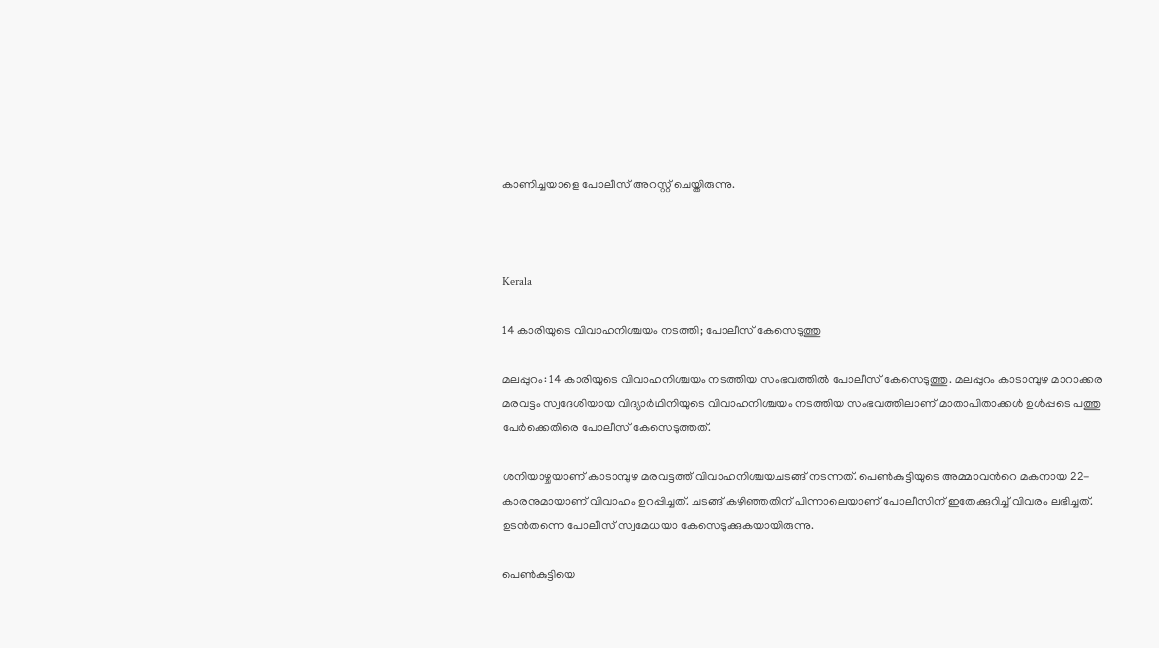കാണിച്ചയാളെ പോലീസ് അറസ്റ്റ് ചെയ്തിരുന്നു.



Kerala

14 കാരിയുടെ വിവാഹനിശ്ചയം നടത്തി; പോലീസ് കേസെടുത്തു

മലപ്പുറം: 14 കാരിയുടെ വിവാഹനിശ്ചയം നടത്തിയ സംഭവത്തിൽ പോലീസ് കേസെടുത്തു. മലപ്പുറം കാടാമ്പുഴ മാറാക്കര മരവട്ടം സ്വദേശിയായ വിദ്യാർഥിനിയുടെ വിവാഹനിശ്ചയം ന‌ടത്തിയ സംഭവത്തിലാണ് മാതാപിതാക്കൾ ഉൾപ്പടെ പത്തു പേർക്കെതിരെ പോലീസ് കേസെടുത്തത്.

ശനിയാഴ്ചയാണ് കാടാമ്പുഴ മരവട്ടത്ത് വിവാഹനിശ്ചയചടങ്ങ് നടന്നത്. പെൺകുട്ടിയുടെ അമ്മാവന്‍റെ മകനായ 22-കാരനുമായാണ് വിവാഹം ഉറപ്പിച്ചത്. ചടങ്ങ് കഴിഞ്ഞതിന് പിന്നാലെയാണ് പോലീസിന് ഇതേക്കുറിച്ച് വിവരം ലഭിച്ചത്. ഉടൻതന്നെ പോലീസ് സ്വമേധയാ കേസെടുക്കുകയായിരുന്നു.

പെൺകുട്ടിയെ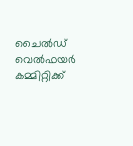ചൈൽഡ് വെൽഫയർ കമ്മിറ്റിക്ക്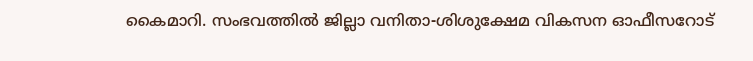കൈമാറി. സംഭവത്തില്‍ ജില്ലാ വനിതാ-ശിശുക്ഷേമ വികസന ഓഫീസറോട്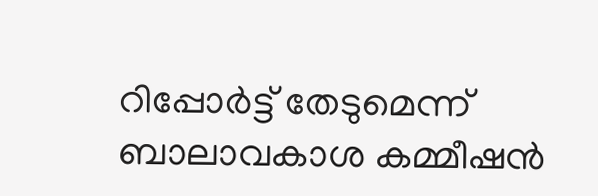റിപ്പോര്‍ട്ട് തേടുമെന്ന് ബാലാവകാശ കമ്മീഷന്‍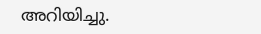അറിയിച്ചു.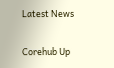Latest News

Corehub Up